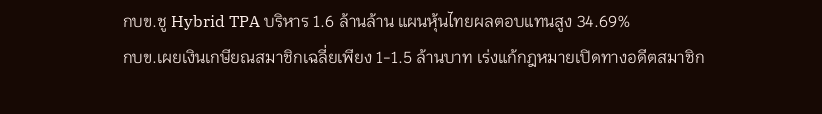กบข.ชู Hybrid TPA บริหาร 1.6 ล้านล้าน แผนหุ้นไทยผลตอบแทนสูง 34.69%
กบข.เผยเงินเกษียณสมาชิกเฉลี่ยเพียง 1-1.5 ล้านบาท เร่งแก้กฎหมายเปิดทางอดีตสมาชิก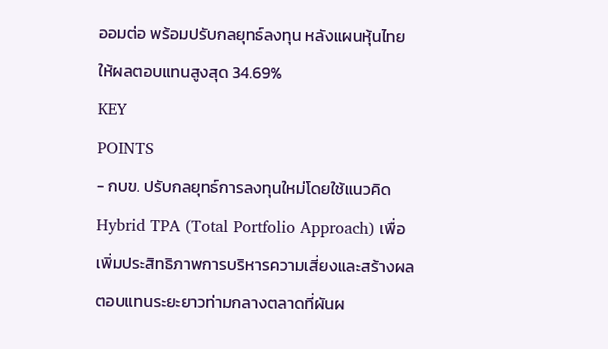ออมต่อ พร้อมปรับกลยุทธ์ลงทุน หลังแผนหุ้นไทยให้ผลตอบแทนสูงสุด 34.69%
KEY
POINTS
- กบข. ปรับกลยุทธ์การลงทุนใหม่โดยใช้แนวคิด Hybrid TPA (Total Portfolio Approach) เพื่อเพิ่มประสิทธิภาพการบริหารความเสี่ยงและสร้างผลตอบแทนระยะยาวท่ามกลางตลาดที่ผันผ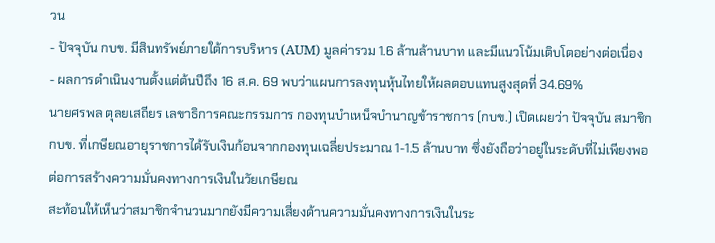วน
- ปัจจุบัน กบข. มีสินทรัพย์ภายใต้การบริหาร (AUM) มูลค่ารวม 1.6 ล้านล้านบาท และมีแนวโน้มเติบโตอย่างต่อเนื่อง
- ผลการดำเนินงานตั้งแต่ต้นปีถึง 16 ส.ค. 69 พบว่าแผนการลงทุนหุ้นไทยให้ผลตอบแทนสูงสุดที่ 34.69%
นายศรพล ตุลยเสถียร เลขาธิการคณะกรรมการ กองทุนบำเหน็จบำนาญข้าราชการ (กบข.) เปิดเผยว่า ปัจจุบัน สมาชิก กบข. ที่เกษียณอายุราชการได้รับเงินก้อนจากกองทุนเฉลี่ยประมาณ 1-1.5 ล้านบาท ซึ่งยังถือว่าอยู่ในระดับที่ไม่เพียงพอต่อการสร้างความมั่นคงทางการเงินในวัยเกษียณ
สะท้อนให้เห็นว่าสมาชิกจำนวนมากยังมีความเสี่ยงด้านความมั่นคงทางการเงินในระ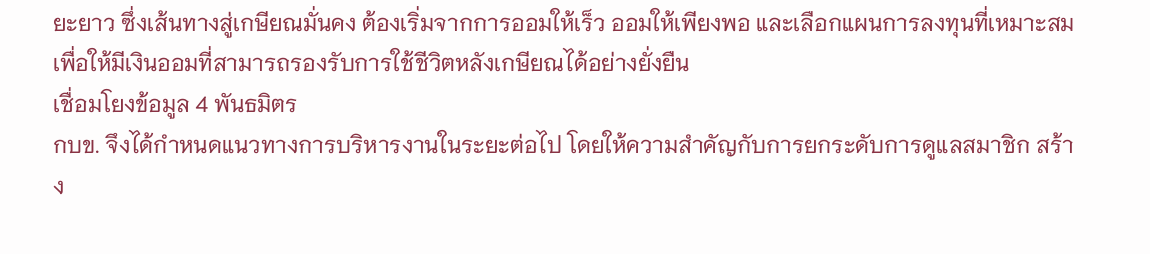ยะยาว ซึ่งเส้นทางสู่เกษียณมั่นคง ต้องเริ่มจากการออมให้เร็ว ออมให้เพียงพอ และเลือกแผนการลงทุนที่เหมาะสม เพื่อให้มีเงินออมที่สามารถรองรับการใช้ชีวิตหลังเกษียณได้อย่างยั่งยืน
เชื่อมโยงข้อมูล 4 พันธมิตร
กบข. จึงได้กำหนดแนวทางการบริหารงานในระยะต่อไป โดยให้ความสำคัญกับการยกระดับการดูแลสมาชิก สร้าง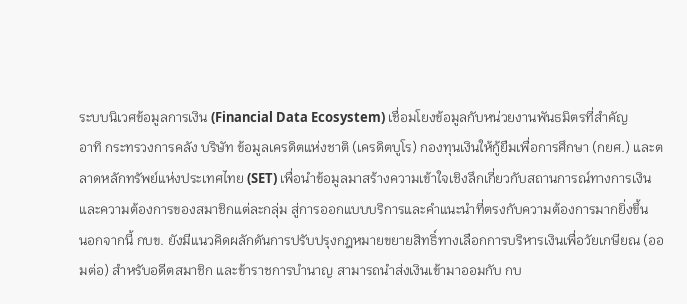ระบบนิเวศข้อมูลการเงิน (Financial Data Ecosystem) เชื่อมโยงข้อมูลกับหน่วยงานพันธมิตรที่สำคัญ
อาทิ กระทรวงการคลัง บริษัท ข้อมูลเครดิตแห่งชาติ (เครดิตบูโร) กองทุนเงินให้กู้ยืมเพื่อการศึกษา (กยศ.) และตลาดหลักทรัพย์แห่งประเทศไทย (SET) เพื่อนำข้อมูลมาสร้างความเข้าใจเชิงลึกเกี่ยวกับสถานการณ์ทางการเงินและความต้องการของสมาชิกแต่ละกลุ่ม สู่การออกแบบบริการและคำแนะนำที่ตรงกับความต้องการมากยิ่งขึ้น
นอกจากนี้ กบข. ยังมีแนวคิดผลักดันการปรับปรุงกฎหมายขยายสิทธิ์ทางเลือกการบริหารเงินเพื่อวัยเกษียณ (ออมต่อ) สำหรับอดีตสมาชิก และข้าราชการบำนาญ สามารถนำส่งเงินเข้ามาออมกับ กบ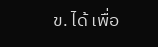ข. ได้ เพื่อ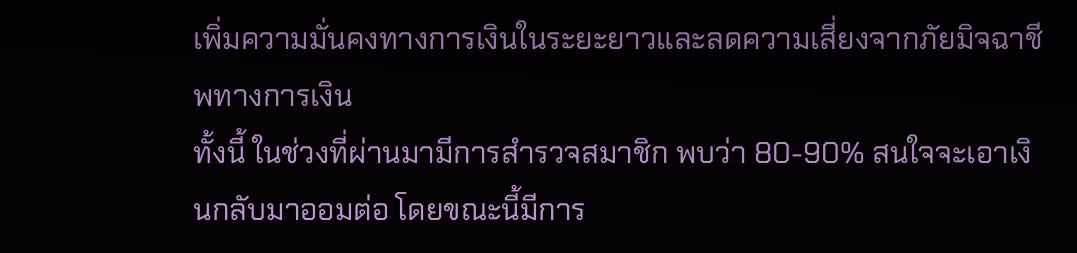เพิ่มความมั่นคงทางการเงินในระยะยาวและลดความเสี่ยงจากภัยมิจฉาชีพทางการเงิน
ทั้งนี้ ในช่วงที่ผ่านมามีการสำรวจสมาชิก พบว่า 80-90% สนใจจะเอาเงินกลับมาออมต่อ โดยขณะนี้มีการ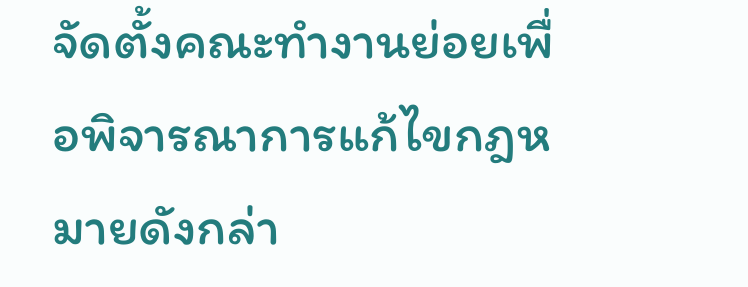จัดตั้งคณะทำงานย่อยเพื่อพิจารณาการแก้ไขกฎหมายดังกล่า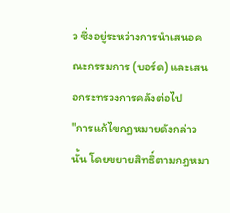ว ซึ่งอยู่ระหว่างการนำเสนอคณะกรรมการ (บอร์ด) และเสนอกระทรวงการคลังต่อไป
"การแก้ไขกฎหมายดังกล่าวนั้น โดยขยายสิทธิ์ตามกฎหมา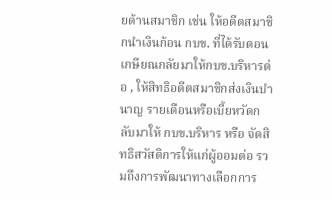ยด้านสมาชิก เช่น ให้อดีตสมาชิกนำเงินก้อน กบข. ที่ได้รับตอนเกษียณกลัยมาให้กบข.บริหารต่อ , ให้สิทธิอดีตสมาชิกส่งเงินบำนาญ รายเดือนหรือเบี้ยหวัดกลับมาให้ กบข.บริหาร หรือ จัดสิทธิสวัสดิการให้แก่ผู้ออมต่อ รวมถึงการพัฒนาทางเลือกการ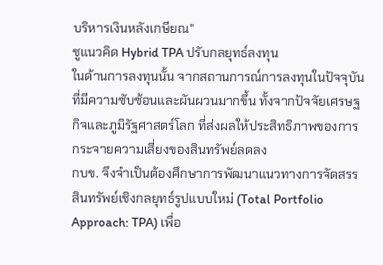บริหารเงินหลังเกษียณ"
ชูแนวคิด Hybrid TPA ปรับกลยุทธ์ลงทุน
ในด้านการลงทุนนั้น จากสถานการณ์การลงทุนในปัจจุบันที่มีความซับซ้อนและผันผวนมากขึ้น ทั้งจากปัจจัยเศรษฐกิจและภูมิรัฐศาสตร์โลก ที่ส่งผลให้ประสิทธิภาพของการกระจายความเสี่ยงของสินทรัพย์ลดลง
กบข. จึงจำเป็นต้องศึกษาการพัฒนาแนวทางการจัดสรรสินทรัพย์เชิงกลยุทธ์รูปแบบใหม่ (Total Portfolio Approach: TPA) เพื่อ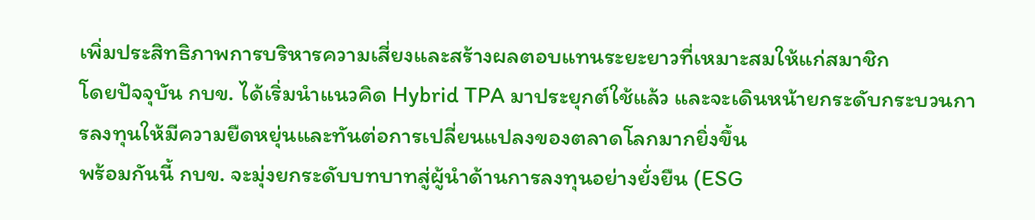เพิ่มประสิทธิภาพการบริหารความเสี่ยงและสร้างผลตอบแทนระยะยาวที่เหมาะสมให้แก่สมาชิก
โดยปัจจุบัน กบข. ได้เริ่มนำแนวคิด Hybrid TPA มาประยุกต์ใช้แล้ว และจะเดินหน้ายกระดับกระบวนการลงทุนให้มีความยืดหยุ่นและทันต่อการเปลี่ยนแปลงของตลาดโลกมากยิ่งขึ้น
พร้อมกันนี้ กบข. จะมุ่งยกระดับบทบาทสู่ผู้นำด้านการลงทุนอย่างยั่งยืน (ESG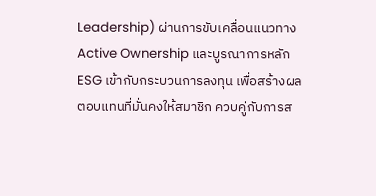Leadership) ผ่านการขับเคลื่อนแนวทาง Active Ownership และบูรณาการหลัก ESG เข้ากับกระบวนการลงทุน เพื่อสร้างผลตอบแทนที่มั่นคงให้สมาชิก ควบคู่กับการส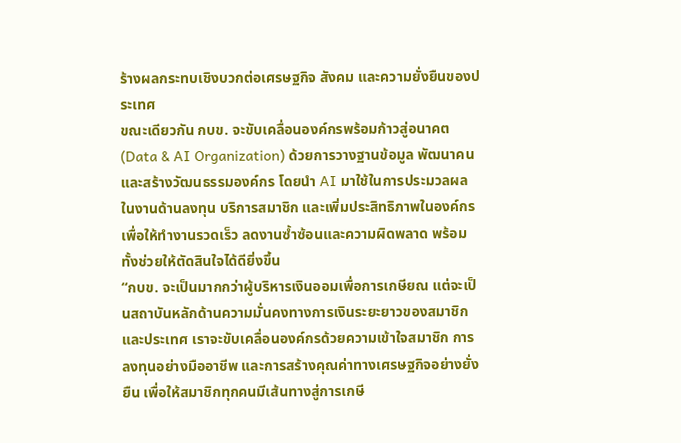ร้างผลกระทบเชิงบวกต่อเศรษฐกิจ สังคม และความยั่งยืนของประเทศ
ขณะเดียวกัน กบข. จะขับเคลื่อนองค์กรพร้อมก้าวสู่อนาคต (Data & AI Organization) ด้วยการวางฐานข้อมูล พัฒนาคนและสร้างวัฒนธรรมองค์กร โดยนำ AI มาใช้ในการประมวลผลในงานด้านลงทุน บริการสมาชิก และเพิ่มประสิทธิภาพในองค์กร เพื่อให้ทำงานรวดเร็ว ลดงานซ้ำซ้อนและความผิดพลาด พร้อมทั้งช่วยให้ตัดสินใจได้ดียิ่งขึ้น
“กบข. จะเป็นมากกว่าผู้บริหารเงินออมเพื่อการเกษียณ แต่จะเป็นสถาบันหลักด้านความมั่นคงทางการเงินระยะยาวของสมาชิกและประเทศ เราจะขับเคลื่อนองค์กรด้วยความเข้าใจสมาชิก การลงทุนอย่างมืออาชีพ และการสร้างคุณค่าทางเศรษฐกิจอย่างยั่งยืน เพื่อให้สมาชิกทุกคนมีเส้นทางสู่การเกษี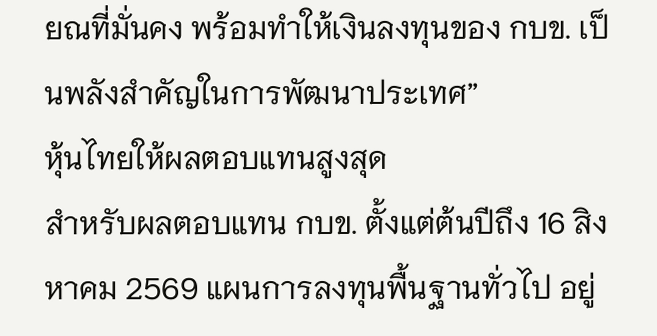ยณที่มั่นคง พร้อมทำให้เงินลงทุนของ กบข. เป็นพลังสำคัญในการพัฒนาประเทศ”
หุ้นไทยให้ผลตอบแทนสูงสุด
สำหรับผลตอบแทน กบข. ตั้งแต่ต้นปีถึง 16 สิงหาคม 2569 แผนการลงทุนพื้นฐานทั่วไป อยู่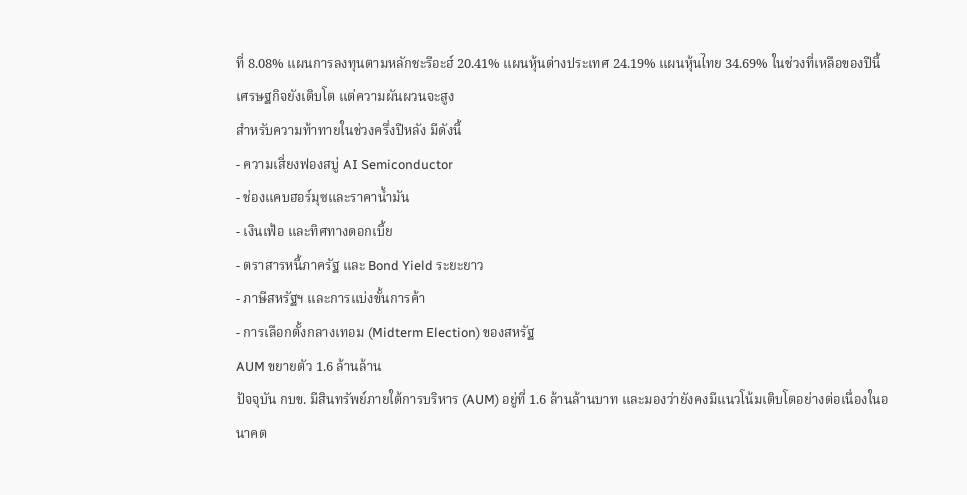ที่ 8.08% แผนการลงทุนตามหลักชะรีอะฮ์ 20.41% แผนหุ้นต่างประเทศ 24.19% แผนหุ้นไทย 34.69% ในช่วงที่เหลือของปีนี้ เศรษฐกิจยังเติบโต แต่ความผันผวนจะสูง
สำหรับความท้าทายในช่วงครึ่งปีหลัง มีดังนี้
- ความเสี่ยงฟองสบู่ AI Semiconductor
- ช่องแคบฮอร์มุซและราคาน้ำมัน
- เงินเฟ้อ และทิศทางดอกเบี้ย
- ตราสารหนี้ภาครัฐ และ Bond Yield ระยะยาว
- ภาษีสหรัฐฯ และการแบ่งขั้นการค้า
- การเลือกตั้งกลางเทอม (Midterm Election) ของสหรัฐ
AUM ขยายตัว 1.6 ล้านล้าน
ปัจจุบัน กบข. มีสินทรัพย์ภายใต้การบริหาร (AUM) อยู่ที่ 1.6 ล้านล้านบาท และมองว่ายังคงมีแนวโน้มเติบโตอย่างต่อเนื่องในอนาคต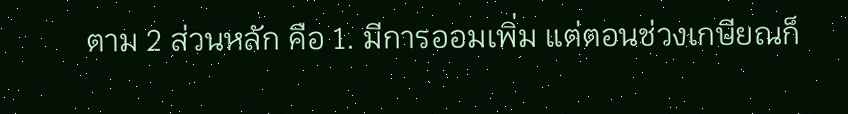ตาม 2 ส่วนหลัก คือ 1. มีการออมเพิ่ม แต่ตอนช่วงเกษียณก็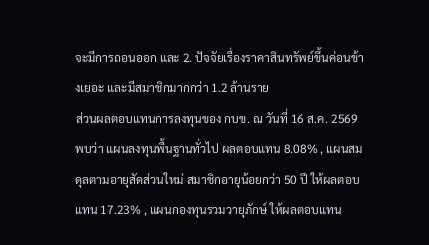จะมีการถอนออก และ 2. ปัจจัยเรื่องราคาสินทรัพย์ขึ้นค่อนข้างเยอะ และมีสมาชิกมากกว่า 1.2 ล้านราย
ส่วนผลตอบแทนการลงทุนของ กบข. ณ วันที่ 16 ส.ค. 2569 พบว่า แผนลงทุนพื้นฐานทั่วไป ผลตอบแทน 8.08% , แผนสมดุลตามอายุสัดส่วนใหม่ สมาชิกอายุน้อยกว่า 50 ปี ให้ผลตอบแทน 17.23% , แผนกองทุนรวมวายุภักษ์ ให้ผลตอบแทน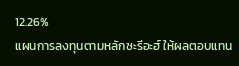12.26%
แผนการลงทุนตามหลักซะรีอะฮ์ ให้ผลตอบแทน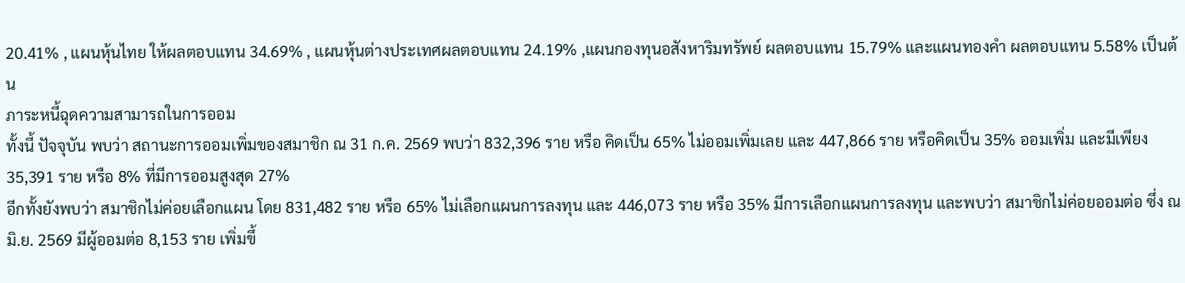20.41% , แผนหุ้นไทย ให้ผลตอบแทน 34.69% , แผนหุ้นต่างประเทศผลตอบแทน 24.19% ,แผนกองทุนอสังหาริมทรัพย์ ผลตอบแทน 15.79% และแผนทองคำ ผลตอบแทน 5.58% เป็นต้น
ภาระหนี้ฉุดความสามารถในการออม
ทั้งนี้ ปัจจุบัน พบว่า สถานะการออมเพิ่มของสมาชิก ณ 31 ก.ค. 2569 พบว่า 832,396 ราย หรือ คิดเป็น 65% ไม่ออมเพิ่มเลย และ 447,866 ราย หรือคิดเป็น 35% ออมเพิ่ม และมีเพียง 35,391 ราย หรือ 8% ที่มีการออมสูงสุด 27%
อีกทั้งยังพบว่า สมาชิกไม่ค่อยเลือกแผน โดย 831,482 ราย หรือ 65% ไม่เลือกแผนการลงทุน และ 446,073 ราย หรือ 35% มีการเลือกแผนการลงทุน และพบว่า สมาชิกไม่ค่อยออมต่อ ซึ่ง ณ มิ.ย. 2569 มีผู้ออมต่อ 8,153 ราย เพิ่มขึ้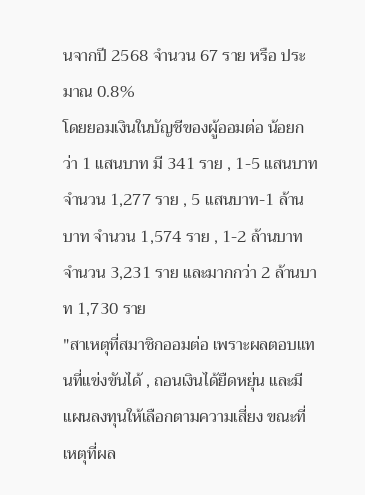นจากปี 2568 จำนวน 67 ราย หรือ ประมาณ 0.8%
โดยยอมเงินในบัญชีของผู้ออมต่อ น้อยกว่า 1 แสนบาท มี 341 ราย , 1-5 แสนบาท จำนวน 1,277 ราย , 5 แสนบาท-1 ล้านบาท จำนวน 1,574 ราย , 1-2 ล้านบาท จำนวน 3,231 ราย และมากกว่า 2 ล้านบาท 1,730 ราย
"สาเหตุที่สมาชิกออมต่อ เพราะผลตอบแทนที่แข่งขันได้ , ถอนเงินได้ยืดหยุ่น และมีแผนลงทุนให้เลือกตามความเสี่ยง ขณะที่เหตุที่ผล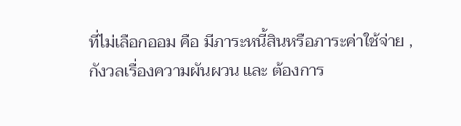ที่ไม่เลือกออม คือ มีภาระหนี้สินหรือภาระค่าใช้จ่าย , กังวลเรื่องความผันผวน และ ต้องการ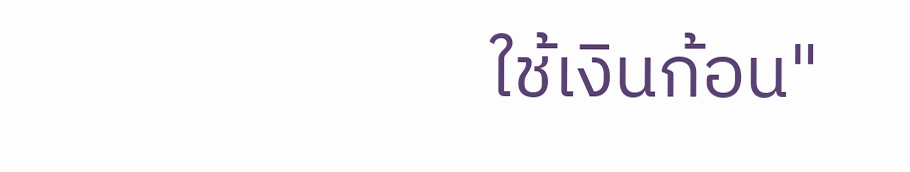ใช้เงินก้อน"